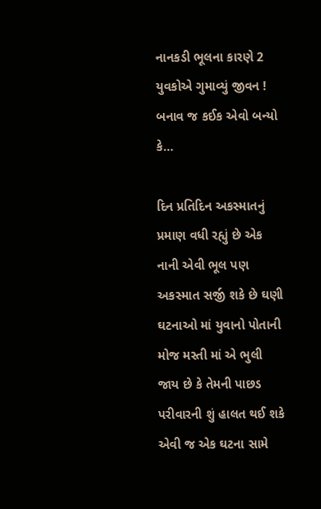નાનકડી ભૂલના કારણે 2 યુવકોએ ગુમાવ્યું જીવન ! બનાવ જ કઈક એવો બન્યો કે…

દિન પ્રતિદિન અકસ્માતનું પ્રમાણ વધી રહ્યું છે એક નાની એવી ભૂલ પણ અકસ્માત સર્જી શકે છે ઘણી ઘટનાઓ માં યુવાનો પોતાની મોજ મસ્તી માં એ ભુલી જાય છે કે તેમની પાછડ પરીવારની શું હાલત થઈ શકે એવી જ એક ઘટના સામે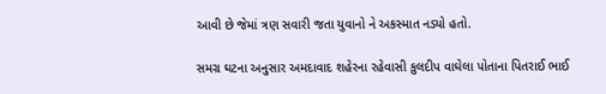આવી છે જેમાં ત્રણ સવારી જતા યુવાનો ને અકસ્માત નડ્યો હતો.

સમગ્ર ઘટના અનુસાર અમદાવાદ શહેરના રહેવાસી કુલદીપ વાઘેલા પોતાના પિતરાઈ ભાઈ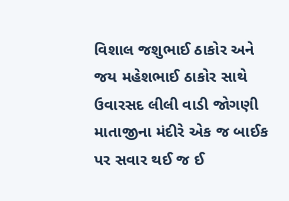વિશાલ જશુભાઈ ઠાકોર અને જય મહેશભાઈ ઠાકોર સાથે ઉવારસદ લીલી વાડી જોગણી માતાજીના મંદીરે એક જ બાઈક પર સવાર થઈ જ ઈ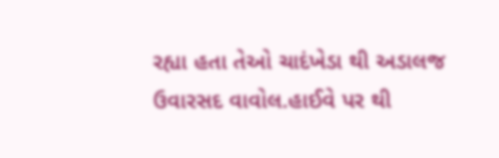રહ્યા હતા તેઓ ચાદંખેડા થી અડાલજ ઉવારસદ વાવોલ.હાઈવે પર થી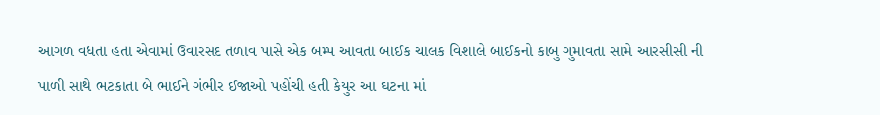આગળ વધતા હતા એવામાં ઉવારસદ તળાવ પાસે એક બમ્પ આવતા બાઈક ચાલક વિશાલે બાઈકનો કાબુ ગુમાવતા સામે આરસીસી ની પાળી સાથે ભટકાતા બે ભાઈને ગંભીર ઈજાઓ પહોંચી હતી કેયુર આ ઘટના માં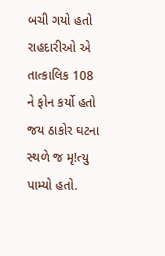બચી ગયો હતો રાહદારીઓ એ તાત્કાલિક 108 ને ફોન કર્યો હતો જય ઠાકોર ઘટના સ્થળે જ મૃ!ત્યુ પામ્યો હતો.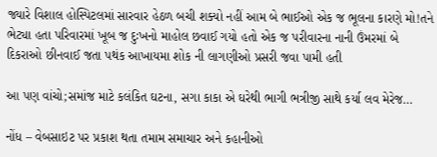જ્યારે વિશાલ હોસ્પિટલમાં સારવાર હેઠળ બચી શક્યો નહીં આમ બે ભાઈઓ એક જ ભૂલના કારણે મો!તને ભેટ્યા હતા પરિવારમાં ખૂબ જ દુઃખનો માહોલ છવાઈ ગયો હતો એક જ પરીવારના નાની ઉંમરમાં બે દિકરાઓ છીનવાઈ જતા પથંક આખાયમા શોક ની લાગણીઓ પ્રસરી જવા પામી હતી

આ પણ વાંચો;સમાંજ માટે કલંકિત ઘટના, સગા કાકા એ ઘરેથી ભાગી ભત્રીજી સાથે કર્યા લવ મેરેજ…

નોંધ – વેબસાઇટ પર પ્રકાશ થતા તમામ સમાચાર અને કહાનીઓ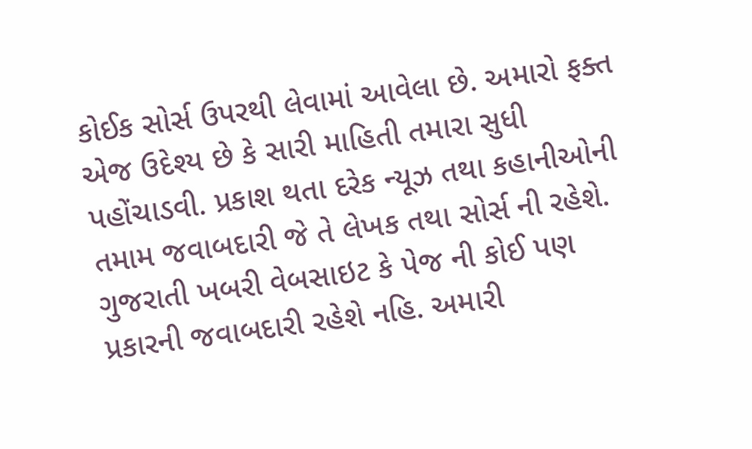કોઈક સોર્સ ઉપરથી લેવામાં આવેલા છે. અમારો ફક્ત એજ ઉદેશ્ય છે કે સારી માહિતી તમારા સુધી પહોંચાડવી. પ્રકાશ થતા દરેક ન્યૂઝ તથા કહાનીઓની તમામ જવાબદારી જે તે લેખક તથા સોર્સ ની રહેશે. ગુજરાતી ખબરી વેબસાઇટ કે પેજ ની કોઈ પણ પ્રકારની જવાબદારી રહેશે નહિ. અમારી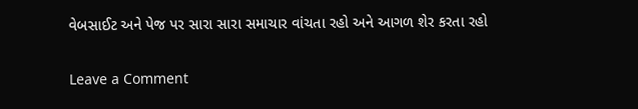વેબસાઈટ અને પેજ પર સારા સારા સમાચાર વાંચતા રહો અને આગળ શેર કરતા રહો

Leave a Comment